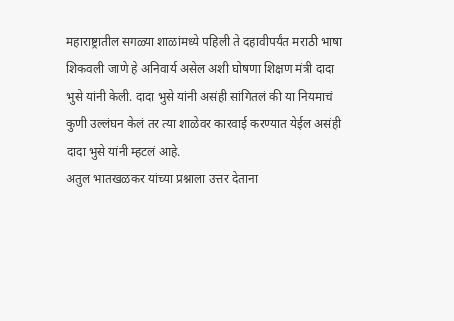महाराष्ट्रातील सगळ्या शाळांमध्ये पहिली ते दहावीपर्यंत मराठी भाषा शिकवली जाणे हे अनिवार्य असेल अशी घोषणा शिक्षण मंत्री दादा भुसे यांनी केली. दादा भुसे यांनी असंही सांगितलं की या नियमाचं कुणी उल्लंघन केलं तर त्या शाळेवर कारवाई करण्यात येईल असंही दादा भुसे यांनी म्हटलं आहे.
अतुल भातखळकर यांच्या प्रश्नाला उत्तर देताना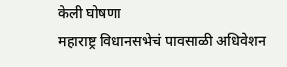केली घोषणा
महाराष्ट्र विधानसभेचं पावसाळी अधिवेशन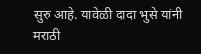सुरु आहे. यावेळी दादा भुसे यांनी मराठी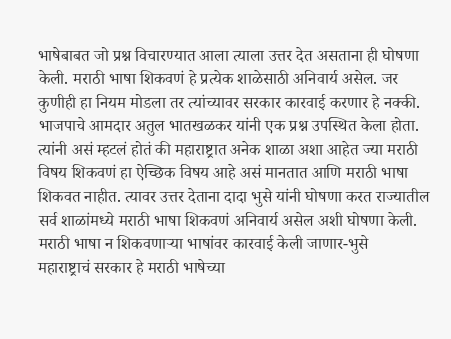भाषेबाबत जो प्रश्न विचारण्यात आला त्याला उत्तर देत असताना ही घोषणा केली. मराठी भाषा शिकवणं हे प्रत्येक शाळेसाठी अनिवार्य असेल. जर कुणीही हा नियम मोडला तर त्यांच्यावर सरकार कारवाई करणार हे नक्की. भाजपाचे आमदार अतुल भातखळकर यांनी एक प्रश्न उपस्थित केला होता. त्यांनी असं म्हटलं होतं की महाराष्ट्रात अनेक शाळा अशा आहेत ज्या मराठी विषय शिकवणं हा ऐच्छिक विषय आहे असं मानतात आणि मराठी भाषा शिकवत नाहीत. त्यावर उत्तर देताना दादा भुसे यांनी घोषणा करत राज्यातील सर्व शाळांमध्ये मराठी भाषा शिकवणं अनिवार्य असेल अशी घोषणा केली.
मराठी भाषा न शिकवणाऱ्या भाषांवर कारवाई केली जाणार-भुसे
महाराष्ट्राचं सरकार हे मराठी भाषेच्या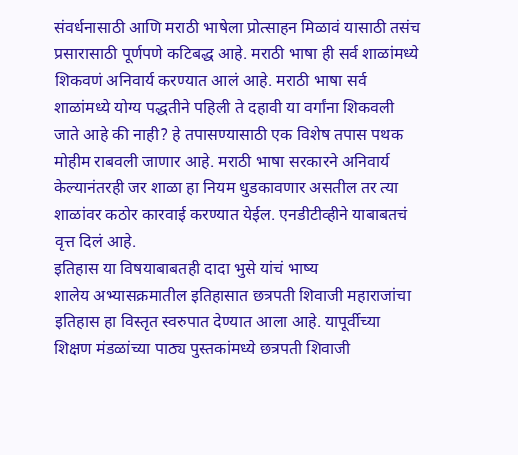संवर्धनासाठी आणि मराठी भाषेला प्रोत्साहन मिळावं यासाठी तसंच प्रसारासाठी पूर्णपणे कटिबद्ध आहे. मराठी भाषा ही सर्व शाळांमध्ये शिकवणं अनिवार्य करण्यात आलं आहे. मराठी भाषा सर्व शाळांमध्ये योग्य पद्धतीने पहिली ते दहावी या वर्गांना शिकवली जाते आहे की नाही? हे तपासण्यासाठी एक विशेष तपास पथक मोहीम राबवली जाणार आहे. मराठी भाषा सरकारने अनिवार्य केल्यानंतरही जर शाळा हा नियम धुडकावणार असतील तर त्या शाळांवर कठोर कारवाई करण्यात येईल. एनडीटीव्हीने याबाबतचं वृत्त दिलं आहे.
इतिहास या विषयाबाबतही दादा भुसे यांचं भाष्य
शालेय अभ्यासक्रमातील इतिहासात छत्रपती शिवाजी महाराजांचा इतिहास हा विस्तृत स्वरुपात देण्यात आला आहे. यापूर्वीच्या शिक्षण मंडळांच्या पाठ्य पुस्तकांमध्ये छत्रपती शिवाजी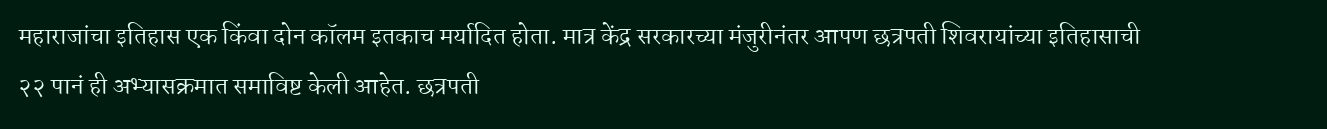महाराजांचा इतिहास एक किंवा दोन कॉलम इतकाच मर्यादित होता. मात्र केंद्र सरकारच्या मंजुरीनंतर आपण छत्रपती शिवरायांच्या इतिहासाची २२ पानं ही अभ्यासक्रमात समाविष्ट केली आहेत. छत्रपती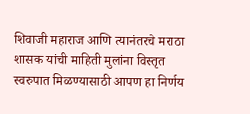शिवाजी महाराज आणि त्यानंतरचे मराठा शासक यांची माहिती मुलांना विस्तृत स्वरुपात मिळण्यासाठी आपण हा निर्णय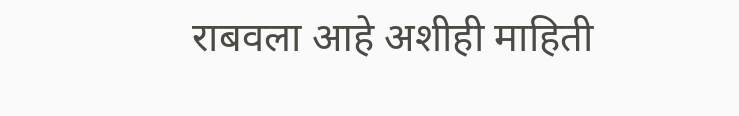राबवला आहे अशीही माहिती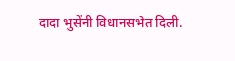दादा भुसेंनी विधानसभेत दिली.